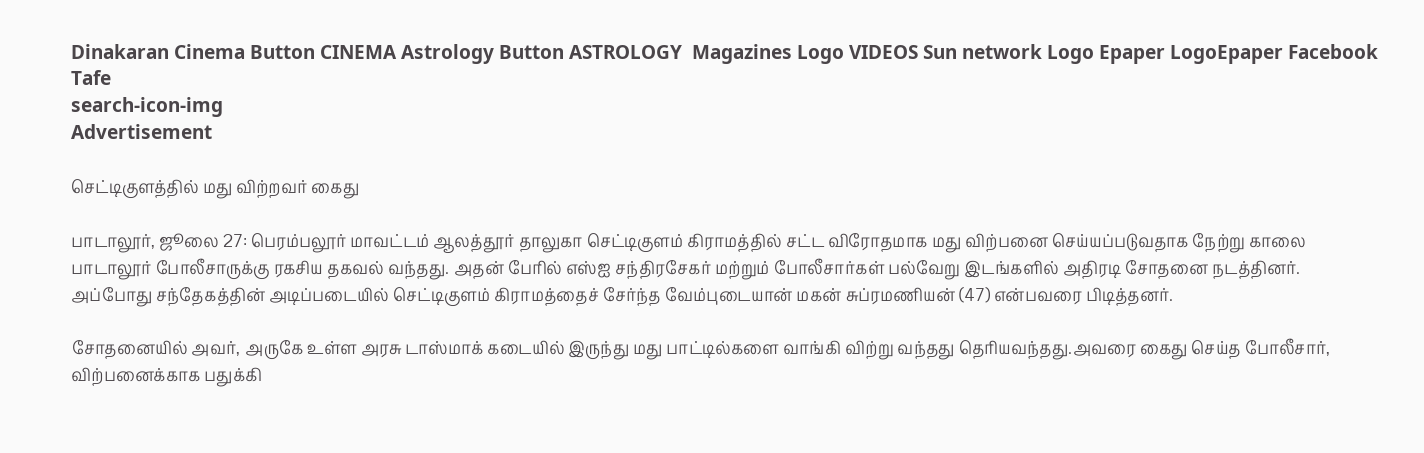Dinakaran Cinema Button CINEMA Astrology Button ASTROLOGY  Magazines Logo VIDEOS Sun network Logo Epaper LogoEpaper Facebook
Tafe
search-icon-img
Advertisement

செட்டிகுளத்தில் மது விற்றவர் கைது

பாடாலூர், ஜூலை 27: பெரம்பலூர் மாவட்டம் ஆலத்தூர் தாலுகா செட்டிகுளம் கிராமத்தில் சட்ட விரோதமாக மது விற்பனை செய்யப்படுவதாக நேற்று காலை பாடாலூர் போலீசாருக்கு ரகசிய தகவல் வந்தது. அதன் பேரில் எஸ்ஐ சந்திரசேகர் மற்றும் போலீசார்கள் பல்வேறு இடங்களில் அதிரடி சோதனை நடத்தினர். அப்போது சந்தேகத்தின் அடிப்படையில் செட்டிகுளம் கிராமத்தைச் சேர்ந்த வேம்புடையான் மகன் சுப்ரமணியன் (47) என்பவரை பிடித்தனர்.

சோதனையில் அவர், அருகே உள்ள அரசு டாஸ்மாக் கடையில் இருந்து மது பாட்டில்களை வாங்கி விற்று வந்தது தெரியவந்தது.அவரை கைது செய்த போலீசார், விற்பனைக்காக பதுக்கி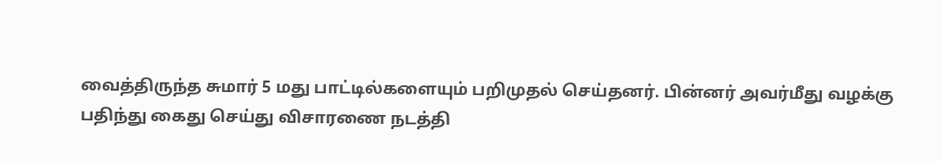வைத்திருந்த சுமார் 5 மது பாட்டில்களையும் பறிமுதல் செய்தனர். பின்னர் அவர்மீது வழக்கு பதிந்து கைது செய்து விசாரணை நடத்தி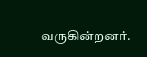வருகின்றனர்.